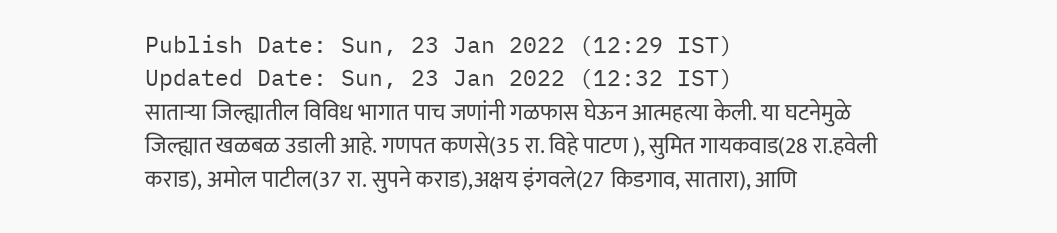Publish Date: Sun, 23 Jan 2022 (12:29 IST)
Updated Date: Sun, 23 Jan 2022 (12:32 IST)
साताऱ्या जिल्ह्यातील विविध भागात पाच जणांनी गळफास घेऊन आत्महत्या केली. या घटनेमुळे जिल्ह्यात खळबळ उडाली आहे. गणपत कणसे(35 रा. विहे पाटण ), सुमित गायकवाड(28 रा.हवेली कराड), अमोल पाटील(37 रा. सुपने कराड),अक्षय इंगवले(27 किडगाव, सातारा), आणि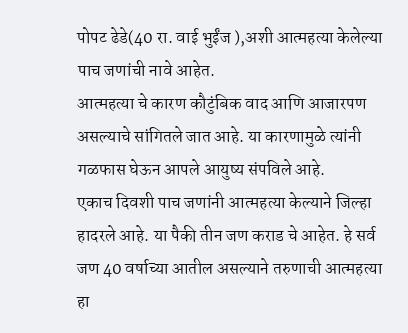पोपट ढेडे(40 रा. वाई भुईंज ),अशी आत्महत्या केलेल्या पाच जणांची नावे आहेत.
आत्महत्या चे कारण कौटुंबिक वाद आणि आजारपण असल्याचे सांगितले जात आहे. या कारणामुळे त्यांनी गळफास घेऊन आपले आयुष्य संपविले आहे.
एकाच दिवशी पाच जणांनी आत्महत्या केल्याने जिल्हा हादरले आहे. या पैकी तीन जण कराड चे आहेत. हे सर्व जण 40 वर्षाच्या आतील असल्याने तरुणाची आत्महत्या हा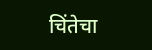चिंतेचा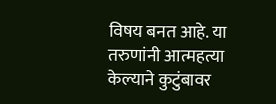विषय बनत आहे. या तरुणांनी आत्महत्या केल्याने कुटुंबावर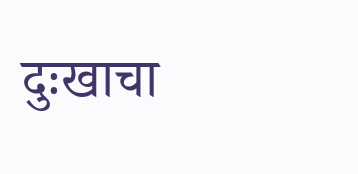दुःखाचा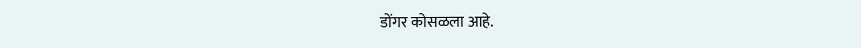डोंगर कोसळला आहे.